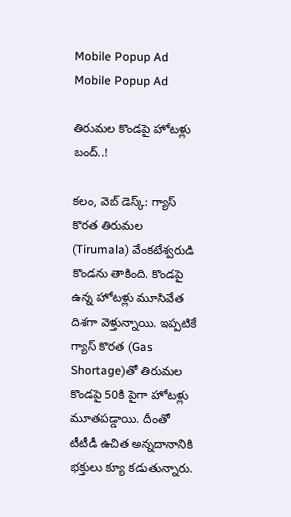Mobile Popup Ad
Mobile Popup Ad

తిరుమల కొండపై హోటళ్లు బంద్..!

క‌లం, వెబ్ డెస్క్‌: గ్యాస్ కొర‌త తిరుమ‌ల (Tirumala) వేంక‌టేశ్వ‌రుడి కొండ‌ను తాకింది. కొండ‌పై ఉన్న హోట‌ళ్లు మూసివేత దిశ‌గా వెళ్తున్నాయి. ఇప్ప‌టికే గ్యాస్ కొర‌త‌ (Gas Shortage)తో తిరుమ‌ల కొండ‌పై 50కి పైగా హోట‌ళ్లు మూత‌ప‌డ్డాయి. దీంతో టీటీడీ ఉచిత అన్న‌దానానికి భ‌క్తులు క్యూ క‌డుతున్నారు.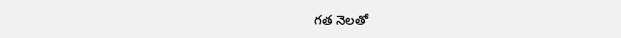గ‌త నెల‌తో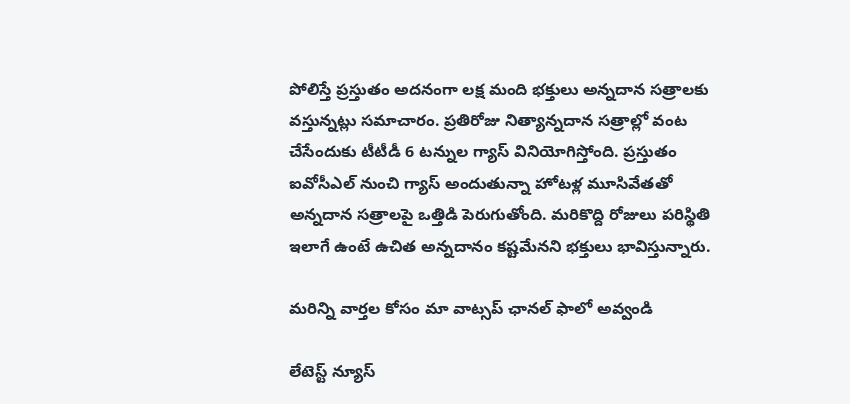పోలిస్తే ప్ర‌స్తుతం అద‌నంగా ల‌క్ష మంది భ‌క్తులు అన్న‌దాన స‌త్రాల‌కు వ‌స్తున్న‌ట్లు స‌మాచారం. ప్ర‌తిరోజు నిత్యాన్న‌దాన స‌త్రాల్లో వంట చేసేందుకు టీటీడీ 6 ట‌న్నుల గ్యాస్ వినియోగిస్తోంది. ప్ర‌స్తుతం ఐవోసీఎల్ నుంచి గ్యాస్ అందుతున్నా హోట‌ళ్ల మూసివేత‌తో అన్న‌దాన స‌త్రాలపై ఒత్తిడి పెరుగుతోంది. మ‌రికొద్ది రోజులు ప‌రిస్థితి ఇలాగే ఉంటే ఉచిత అన్న‌దానం క‌ష్ట‌మేన‌ని భ‌క్తులు భావిస్తున్నారు.

మ‌రిన్ని వార్త‌ల కోసం మా వాట్స‌ప్ ఛాన‌ల్ ఫాలో అవ్వండి

లేటెస్ట్ న్యూస్‌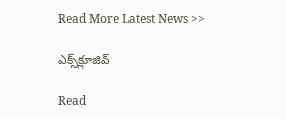Read More Latest News >>

ఎక్స్‌క్లూజివ్‌

Read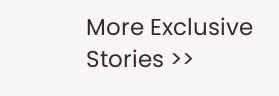More Exclusive Stories >>